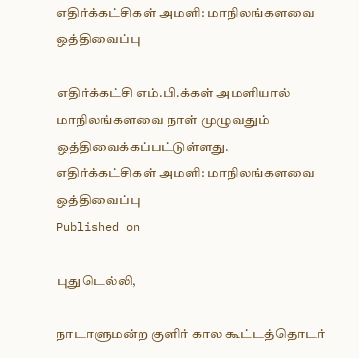எதிர்க்கட்சிகள் அமளி: மாநிலங்களவை ஒத்திவைப்பு

எதிர்க்கட்சி எம்.பி.க்கள் அமளியால் மாநிலங்களவை நாள் முழுவதும் ஒத்திவைக்கப்பட்டுள்ளது.
எதிர்க்கட்சிகள் அமளி: மாநிலங்களவை ஒத்திவைப்பு
Published on

புதுடெல்லி,

நாடாளுமன்ற குளிர் கால கூட்டத்தொடர்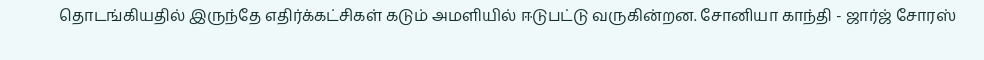தொடங்கியதில் இருந்தே எதிர்க்கட்சிகள் கடும் அமளியில் ஈடுபட்டு வருகின்றன. சோனியா காந்தி - ஜார்ஜ் சோரஸ்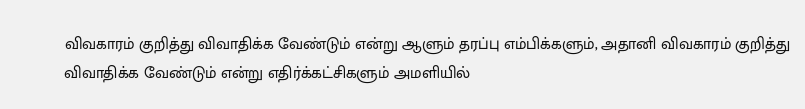விவகாரம் குறித்து விவாதிக்க வேண்டும் என்று ஆளும் தரப்பு எம்பிக்களும், அதானி விவகாரம் குறித்து விவாதிக்க வேண்டும் என்று எதிர்க்கட்சிகளும் அமளியில்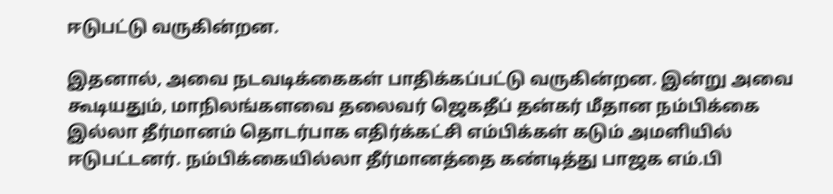ஈடுபட்டு வருகின்றன.

இதனால், அவை நடவடிக்கைகள் பாதிக்கப்பட்டு வருகின்றன. இன்று அவை கூடியதும், மாநிலங்களவை தலைவர் ஜெகதீப் தன்கர் மீதான நம்பிக்கை இல்லா தீர்மானம் தொடர்பாக எதிர்க்கட்சி எம்பிக்கள் கடும் அமளியில் ஈடுபட்டனர். நம்பிக்கையில்லா தீர்மானத்தை கண்டித்து பாஜக எம்.பி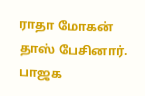ராதா மோகன் தாஸ் பேசினார். பாஜக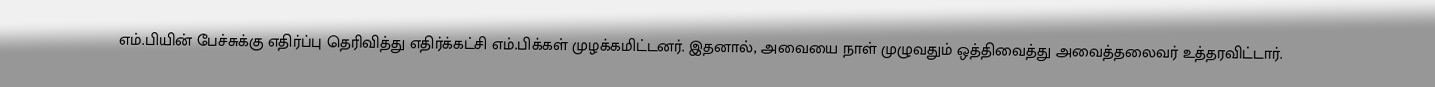எம்.பியின் பேச்சுக்கு எதிர்ப்பு தெரிவித்து எதிர்க்கட்சி எம்.பிக்கள் முழக்கமிட்டனர். இதனால், அவையை நாள் முழுவதும் ஒத்திவைத்து அவைத்தலைவர் உத்தரவிட்டார்.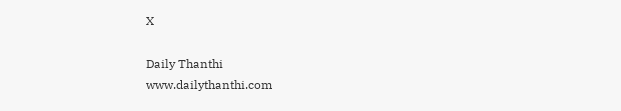X

Daily Thanthi
www.dailythanthi.com